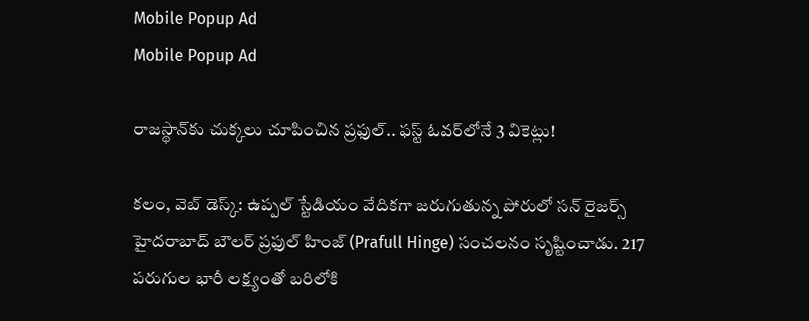Mobile Popup Ad
Mobile Popup Ad

రాజస్థాన్‌కు చుక్కలు చూపించిన ప్రఫుల్.. ఫస్ట్ ఓవర్‌లోనే 3 వికెట్లు!

క‌లం, వెబ్ డెస్క్‌: ఉప్పల్ స్టేడియం వేదికగా జరుగుతున్న పోరులో సన్ రైజర్స్ హైదరాబాద్ బౌలర్ ప్రఫుల్ హింజ్ (Prafull Hinge) సంచలనం సృష్టించాడు. 217 పరుగుల భారీ లక్ష్యంతో బరిలోకి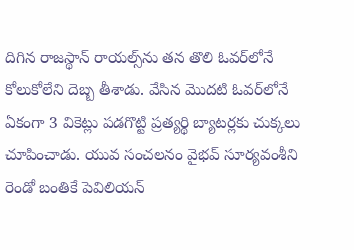దిగిన రాజస్థాన్ రాయల్స్‌ను తన తొలి ఓవర్‌లోనే కోలుకోలేని దెబ్బ తీశాడు. వేసిన మొదటి ఓవర్‌లోనే ఏకంగా 3 వికెట్లు పడగొట్టి ప్రత్యర్థి బ్యాటర్లకు చుక్కలు చూపించాడు. యువ సంచలనం వైభవ్ సూర్యవంశీని రెండో బంతికే పెవిలియన్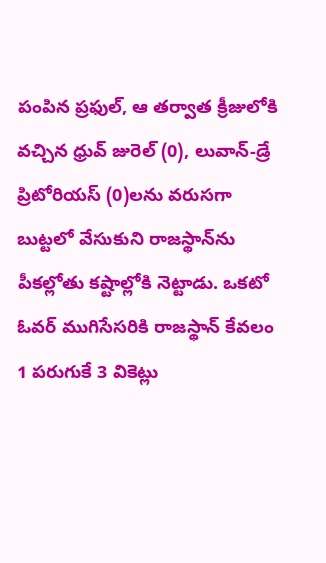పంపిన ప్రఫుల్, ఆ తర్వాత క్రీజులోకి వచ్చిన ధ్రువ్ జురెల్ (0), లువాన్-డ్రే ప్రిటోరియస్ (0)లను వరుసగా బుట్టలో వేసుకుని రాజస్థాన్‌ను పీకల్లోతు కష్టాల్లోకి నెట్టాడు. ఒక‌టో ఓవర్ ముగిసేసరికి రాజస్థాన్ కేవలం 1 పరుగుకే 3 వికెట్లు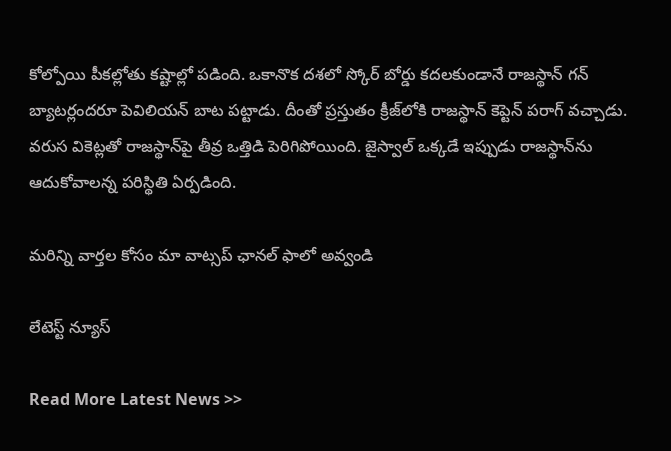కోల్పోయి పీకల్లోతు కష్టాల్లో పడింది. ఒకానొక దశలో స్కోర్ బోర్డు కదలకుండానే రాజస్థాన్ గన్ బ్యాటర్లందరూ పెవిలియన్ బాట పట్టాడు. దీంతో ప్రస్తుతం క్రీజ్‌లోకి రాజస్థాన్ కెప్టెన్ పరాగ్ వచ్చాడు. వరుస వికెట్లతో రాజస్థాన్‌పై తీవ్ర ఒత్తిడి పెరిగిపోయింది. జైస్వాల్ ఒక్కడే ఇప్పుడు రాజస్థాన్‌ను ఆదుకోవాలన్న పరిస్థితి ఏర్పడింది.

మ‌రిన్ని వార్త‌ల కోసం మా వాట్స‌ప్ ఛాన‌ల్ ఫాలో అవ్వండి

లేటెస్ట్ న్యూస్‌

Read More Latest News >>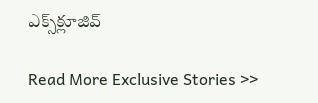ఎక్స్‌క్లూజివ్‌

Read More Exclusive Stories >>